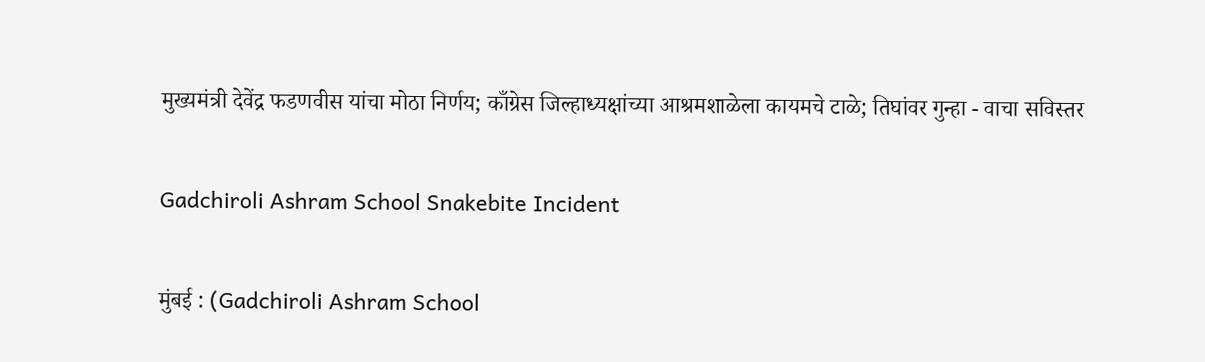मुख्यमंत्री देवेंद्र फडणवीस यांचा मोठा निर्णय; काँग्रेस जिल्हाध्यक्षांच्या आश्रमशाळेला कायमचे टाळे; तिघांवर गुन्हा - वाचा सविस्तर

Gadchiroli Ashram School Snakebite Incident

मुंबई : (Gadchiroli Ashram School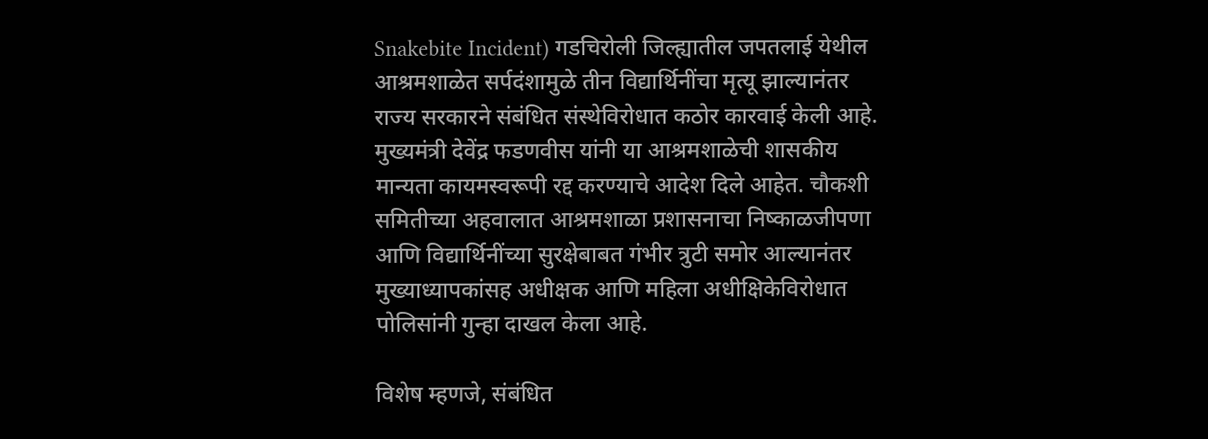Snakebite Incident) गडचिरोली जिल्ह्यातील जपतलाई येथील आश्रमशाळेत सर्पदंशामुळे तीन विद्यार्थिनींचा मृत्यू झाल्यानंतर राज्य सरकारने संबंधित संस्थेविरोधात कठोर कारवाई केली आहे. मुख्यमंत्री देवेंद्र फडणवीस यांनी या आश्रमशाळेची शासकीय मान्यता कायमस्वरूपी रद्द करण्याचे आदेश दिले आहेत. चौकशी समितीच्या अहवालात आश्रमशाळा प्रशासनाचा निष्काळजीपणा आणि विद्यार्थिनींच्या सुरक्षेबाबत गंभीर त्रुटी समोर आल्यानंतर मुख्याध्यापकांसह अधीक्षक आणि महिला अधीक्षिकेविरोधात पोलिसांनी गुन्हा दाखल केला आहे.

विशेष म्हणजे, संबंधित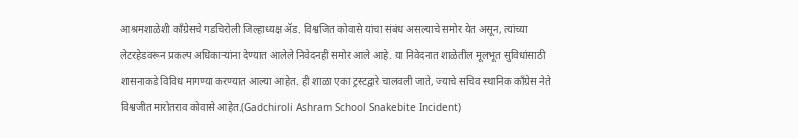आश्रमशाळेशी काँग्रेसचे गडचिरोली जिल्हाध्यक्ष ॲड. विश्वजित कोवासे यांचा संबंध असल्याचे समोर येत असून, त्यांच्या लेटरहेडवरून प्रकल्प अधिकाऱ्यांना देण्यात आलेले निवेदनही समोर आले आहे. या निवेदनात शाळेतील मूलभूत सुविधांसाठी शासनाकडे विविध मागण्या करण्यात आल्या आहेत. ही शाळा एका ट्रस्टद्वारे चालवली जाते, ज्याचे सचिव स्थानिक काँग्रेस नेते विश्वजीत मारोतराव कोवासे आहेत.(Gadchiroli Ashram School Snakebite Incident)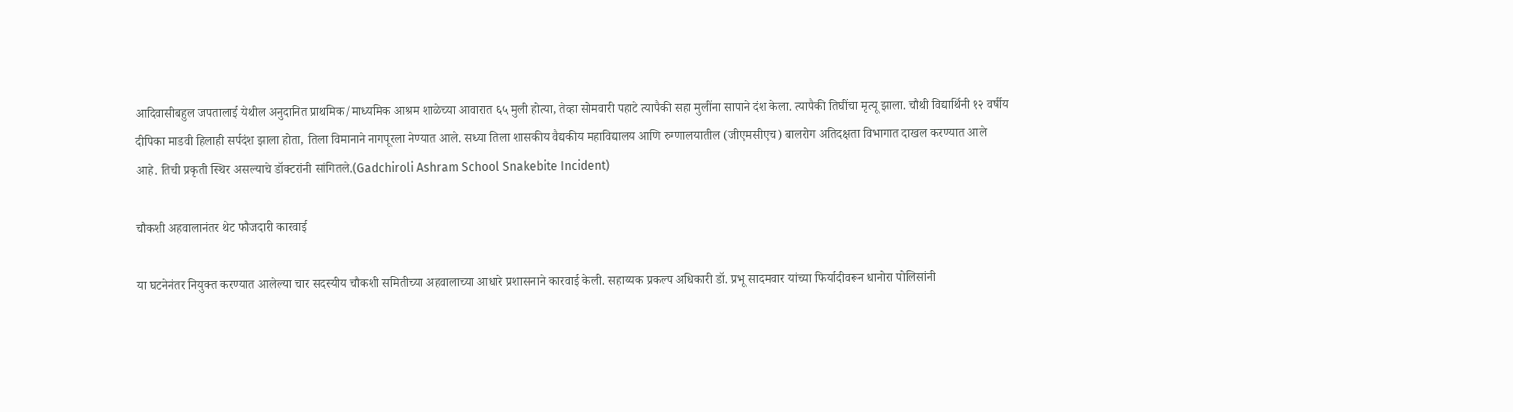आदिवासीबहुल जपतालाई येथील अनुदानित प्राथमिक/माध्यमिक आश्रम शाळेच्या आवारात ६५ मुली होत्या, तेव्हा सोमवारी पहाटे त्यापैकी सहा मुलींना सापाने दंश केला. त्यापैकी तिघींचा मृत्यू झाला. चौथी विद्यार्थिनी १२ वर्षीय दीपिका माडवी हिलाही सर्पदंश झाला होता, तिला विमानाने नागपूरला नेण्यात आले. सध्या तिला शासकीय वैद्यकीय महाविद्यालय आणि रुग्णालयातील (जीएमसीएच) बालरोग अतिदक्षता विभागात दाखल करण्यात आले आहे. तिची प्रकृती स्थिर असल्याचे डॉक्टरांनी सांगितले.(Gadchiroli Ashram School Snakebite Incident)

चौकशी अहवालानंतर थेट फौजदारी कारवाई

या घटनेनंतर नियुक्त करण्यात आलेल्या चार सदस्यीय चौकशी समितीच्या अहवालाच्या आधारे प्रशासनाने कारवाई केली. सहाय्यक प्रकल्प अधिकारी डॉ. प्रभू सादमवार यांच्या फिर्यादीवरून धानोरा पोलिसांनी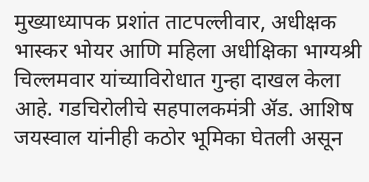मुख्याध्यापक प्रशांत ताटपल्लीवार, अधीक्षक भास्कर भोयर आणि महिला अधीक्षिका भाग्यश्री चिल्लमवार यांच्याविरोधात गुन्हा दाखल केला आहे. गडचिरोलीचे सहपालकमंत्री ॲड. आशिष जयस्वाल यांनीही कठोर भूमिका घेतली असून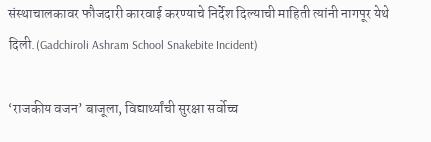संस्थाचालकावर फौजदारी कारवाई करण्याचे निर्देश दिल्याची माहिती त्यांनी नागपूर येथे दिली.(Gadchiroli Ashram School Snakebite Incident)

‘राजकीय वजन’ बाजूला, विद्यार्थ्यांची सुरक्षा सर्वोच्च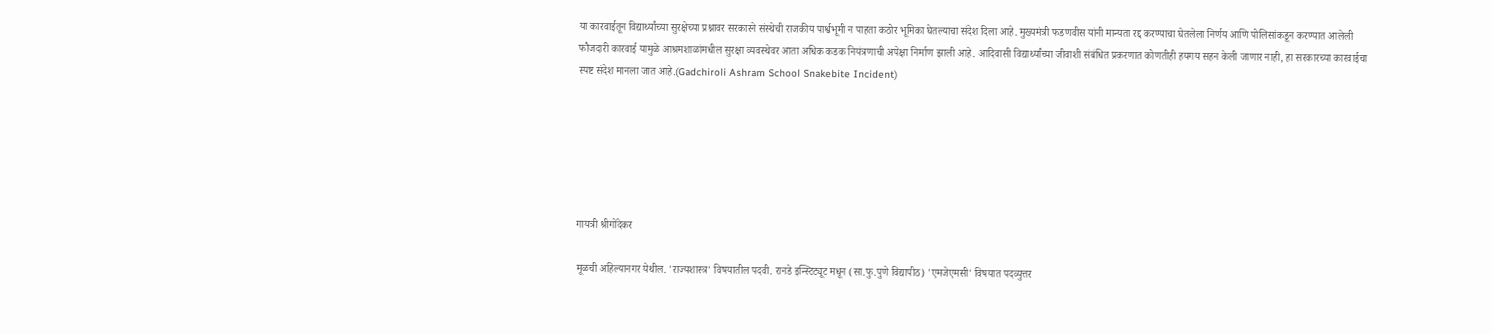या कारवाईतून विद्यार्थ्यांच्या सुरक्षेच्या प्रश्नावर सरकारने संस्थेची राजकीय पार्श्वभूमी न पाहता कठोर भूमिका घेतल्याचा संदेश दिला आहे. मुख्यमंत्री फडणवीस यांनी मान्यता रद्द करण्याचा घेतलेला निर्णय आणि पोलिसांकडून करण्यात आलेली फौजदारी कारवाई यामुळे आश्रमशाळांमधील सुरक्षा व्यवस्थेवर आता अधिक कडक नियंत्रणाची अपेक्षा निर्माण झाली आहे. आदिवासी विद्यार्थ्यांच्या जीवाशी संबंधित प्रकरणात कोणतीही हयगय सहन केली जाणार नाही, हा सरकारच्या कारवाईचा स्पष्ट संदेश मानला जात आहे.(Gadchiroli Ashram School Snakebite Incident)






गायत्री श्रीगोंदेकर

मूळची अहिल्यानगर येथील. 'राज्यशास्त्र' विषयातील पदवी. रानडे इन्स्टिट्यूट मधून (सा.फु.पुणे विद्यापीठ) 'एमजेएमसी' विषयात पदव्युत्तर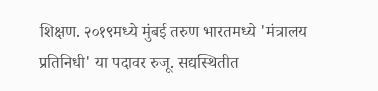शिक्षण. २०१९मध्ये मुंबई तरुण भारतमध्ये 'मंत्रालय प्रतिनिधी' या पदावर रुजू. सद्यस्थितीत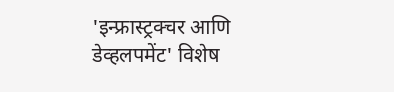'इन्फ्रास्ट्रक्चर आणि डेव्हलपमेंट' विशेष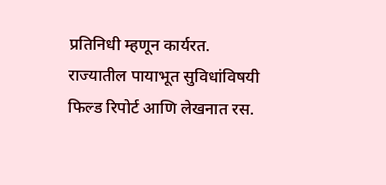प्रतिनिधी म्हणून कार्यरत. राज्यातील पायाभूत सुविधांविषयी फिल्ड रिपोर्ट आणि लेखनात रस.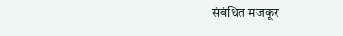संबंधित मजकूर